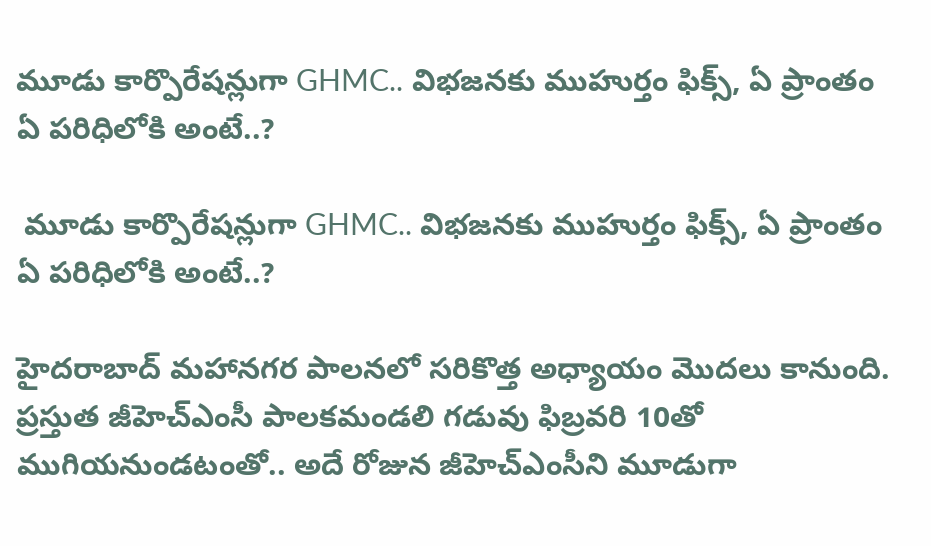మూడు కార్పొరేషన్లుగా GHMC.. విభజనకు ముహుర్తం ఫిక్స్, ఏ ప్రాంతం ఏ పరిధిలోకి అంటే..?

 మూడు కార్పొరేషన్లుగా GHMC.. విభజనకు ముహుర్తం ఫిక్స్, ఏ ప్రాంతం ఏ పరిధిలోకి అంటే..?

హైదరాబాద్‌ మహానగర పాలనలో సరికొత్త అధ్యాయం మెుదలు కానుంది. ప్రస్తుత జీహెచ్‌ఎంసీ పాలకమండలి గడువు ఫిబ్రవరి 10తో ముగియనుండటంతో.. అదే రోజున జీహెచ్ఎంసీని మూడుగా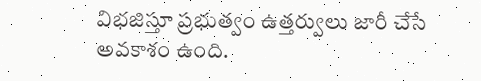విభజిస్తూ ప్రభుత్వం ఉత్తర్వులు జారీ చేసే అవకాశం ఉంది.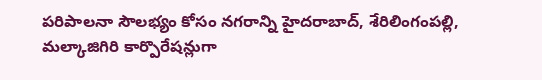పరిపాలనా సౌలభ్యం కోసం నగరాన్ని హైదరాబాద్, శేరిలింగంపల్లి, మల్కాజిగిరి కార్పొరేషన్లుగా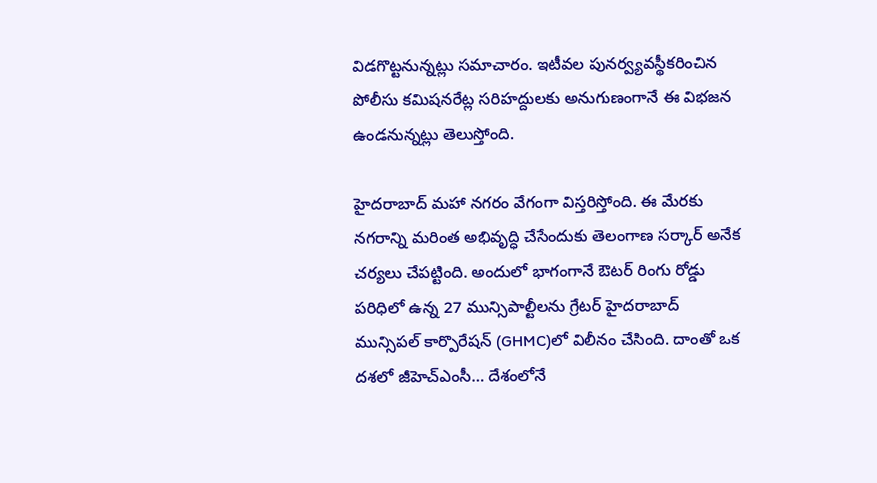విడగొట్టనున్నట్లు సమాచారం. ఇటీవల పునర్వ్యవస్థీకరించిన పోలీసు కమిషనరేట్ల సరిహద్దులకు అనుగుణంగానే ఈ విభజన ఉండనున్నట్లు తెలుస్తోంది.

హైదరాబాద్ మహా నగరం వేగంగా విస్తరిస్తోంది. ఈ మేరకు నగరాన్ని మరింత అభివృద్ధి చేసేందుకు తెలంగాణ సర్కార్ అనేక చర్యలు చేపట్టింది. అందులో భాగంగానే ఔటర్ రింగు రోడ్డు పరిధిలో ఉన్న 27 మున్సిపాల్టీలను గ్రేటర్ హైదరాబాద్ మున్సిపల్ కార్పొరేషన్‌ (GHMC)లో విలీనం చేసింది. దాంతో ఒక దశలో జీహెచ్‌ఎంసీ… దేశంలోనే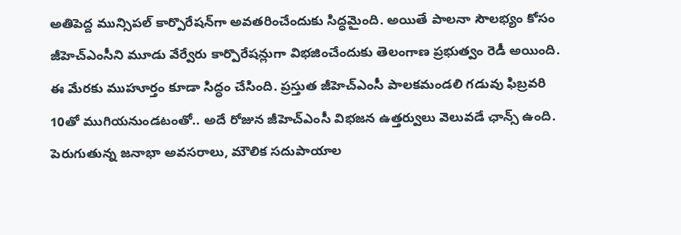అతిపెద్ద మున్సిపల్‌ కార్పొరేషన్‌గా అవతరించేందుకు సిద్ధమైంది. అయితే పాలనా సౌలభ్యం కోసం జీహెచ్‌ఎంసీని మూడు వేర్వేరు కార్పొరేషన్లుగా విభజించేందుకు తెలంగాణ ప్రభుత్వం రెడీ అయింది. ఈ మేరకు ముహూర్తం కూడా సిద్ధం చేసింది. ప్రస్తుత జీహెచ్ఎంసీ పాలకమండలి గడువు ఫిబ్రవరి 10తో ముగియనుండటంతో.. అదే రోజున జీహెచ్ఎంసీ విభజన ఉత్తర్వులు వెలువడే ఛాన్స్ ఉంది. పెరుగుతున్న జనాభా అవసరాలు, మౌలిక సదుపాయాల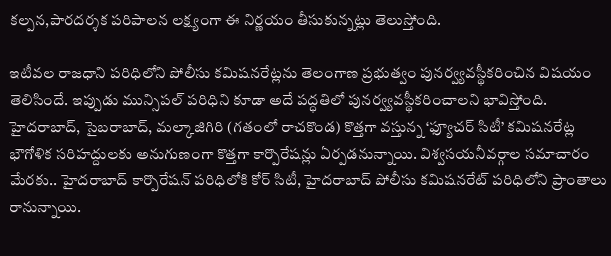కల్పన,పారదర్శక పరిపాలన లక్ష్యంగా ఈ నిర్ణయం తీసుకున్నట్లు తెలుస్తోంది.

ఇటీవల రాజధాని పరిధిలోని పోలీసు కమిషనరేట్లను తెలంగాణ ప్రభుత్వం పునర్వ్యవస్థీకరించిన విషయం తెలిసిందే. ఇప్పుడు మున్సిపల్ పరిధిని కూడా అదే పద్ధతిలో పునర్వ్యవస్థీకరించాలని భావిస్తోంది. హైదరాబాద్, సైబరాబాద్, మల్కాజిగిరి (గతంలో రాచకొండ) కొత్తగా వస్తున్న ‘ఫ్యూచర్‌ సిటీ’ కమిషనరేట్ల భౌగోళిక సరిహద్దులకు అనుగుణంగా కొత్తగా కార్పొరేషన్లు ఏర్పడనున్నాయి. విశ్వసయనీవర్గాల సమాచారం మేరకు.. హైదరాబాద్ కార్పొరేషన్ పరిధిలోకి కోర్ సిటీ, హైదరాబాద్ పోలీసు కమిషనరేట్ పరిధిలోని ప్రాంతాలు రానున్నాయి.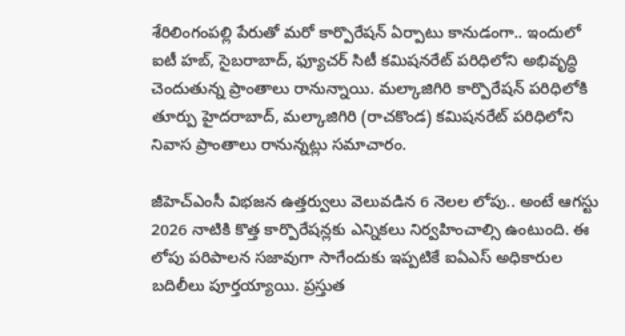శేరిలింగంపల్లి పేరుతో మరో కార్పొరేషన్ ఏర్పాటు కానుడంగా.. ఇందులో ఐటీ హబ్, సైబరాబాద్, ఫ్యూచర్ సిటీ కమిషనరేట్ పరిధిలోని అభివృద్ధి చెందుతున్న ప్రాంతాలు రానున్నాయి. మల్కాజిగిరి కార్పొరేషన్ పరిధిలోకి తూర్పు హైదరాబాద్, మల్కాజిగిరి (రాచకొండ) కమిషనరేట్ పరిధిలోని నివాస ప్రాంతాలు రానున్నట్లు సమాచారం.

జీహెచ్ఎంసీ విభజన ఉత్తర్వులు వెలువడిన 6 నెలల లోపు.. అంటే ఆగస్టు 2026 నాటికి కొత్త కార్పొరేషన్లకు ఎన్నికలు నిర్వహించాల్సి ఉంటుంది. ఈ లోపు పరిపాలన సజావుగా సాగేందుకు ఇప్పటికే ఐఏఎస్ అధికారుల బదిలీలు పూర్తయ్యాయి. ప్రస్తుత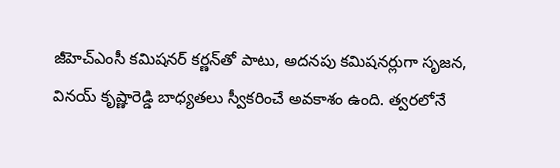జీహెచ్ఎంసీ కమిషనర్ కర్ణన్‌తో పాటు, అదనపు కమిషనర్లుగా సృజన, వినయ్‌ కృష్ణారెడ్డి బాధ్యతలు స్వీకరించే అవకాశం ఉంది. త్వరలోనే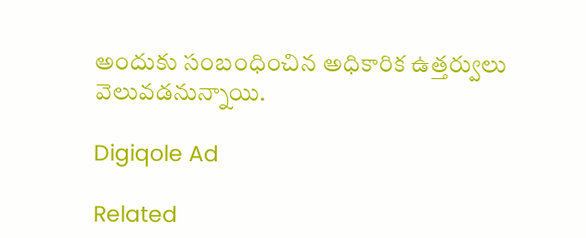అందుకు సంబంధించిన అధికారిక ఉత్తర్వులు వెలువడనున్నాయి.

Digiqole Ad

Related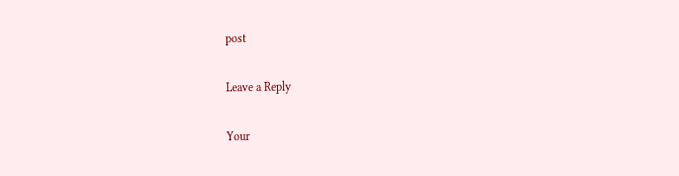post

Leave a Reply

Your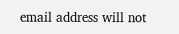email address will not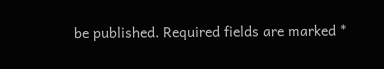be published. Required fields are marked *